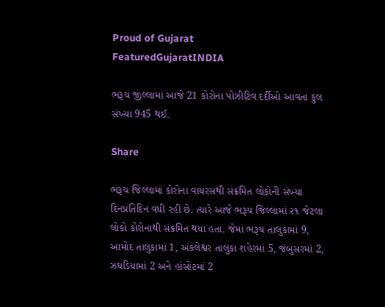Proud of Gujarat
FeaturedGujaratINDIA

ભરૂચ જીલ્લામાં આજે 21 કોરોના પોઝીટિવ દર્દીઓ આવતા કુલ સંખ્યા 945 થઈ.

Share

ભરૂચ જિલ્લામાં કોરોના વાયરસથી સંક્રમિત લોકોની સંખ્યા દિનપ્રતિદિન વધી રહી છે. ત્યારે આજે ભરૂચ જિલ્લામાં ૨૧ જેટલા લોકો કોરોનાથી સંક્રમિત થયા હતા. જેમાં ભરૂચ તાલુકામાં 9, આમોદ તાલુકામાં 1, અંકલેશ્વર તાલુકા શહેરમાં 5, જંબુસરમાં 2, ઝઘડિયામાં 2 અને હાંસોટમાં 2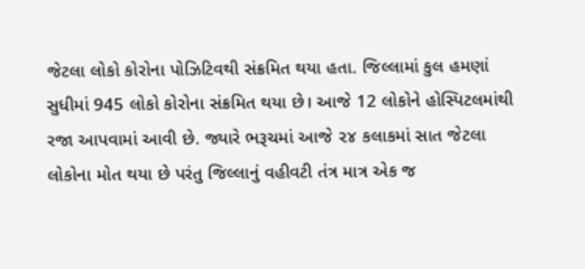જેટલા લોકો કોરોના પોઝિટિવથી સંક્રમિત થયા હતા. જિલ્લામાં કુલ હમણાં સુધીમાં 945 લોકો કોરોના સંક્રમિત થયા છે। આજે 12 લોકોને હોસ્પિટલમાંથી રજા આપવામાં આવી છે. જ્યારે ભરૂચમાં આજે ૨૪ કલાકમાં સાત જેટલા લોકોના મોત થયા છે પરંતુ જિલ્લાનું વહીવટી તંત્ર માત્ર એક જ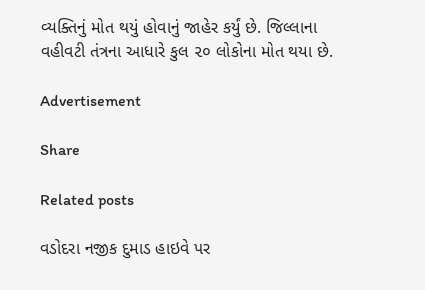વ્યક્તિનું મોત થયું હોવાનું જાહેર કર્યું છે. જિલ્લાના વહીવટી તંત્રના આધારે કુલ ૨૦ લોકોના મોત થયા છે.

Advertisement

Share

Related posts

વડોદરા નજીક દુમાડ હાઇવે પર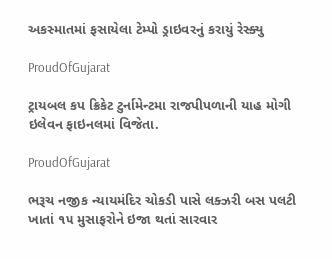અકસ્માતમાં ફસાયેલા ટેમ્પો ડ્રાઇવરનું કરાયું રેસ્ક્યુ

ProudOfGujarat

ટ્રાયબલ કપ ક્રિકેટ ટુર્નામેન્ટમા રાજપીપળાની યાહ મોગી ઇલેવન ફાઇનલમાં વિજેતા.

ProudOfGujarat

ભરૂચ નજીક ન્યાયમંદિર ચોકડી પાસે લક્ઝરી બસ પલટી ખાતાં ૧૫ મુસાફરોને ઇજા થતાં સારવાર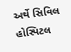અર્થે સિવિલ હોસ્પિટલ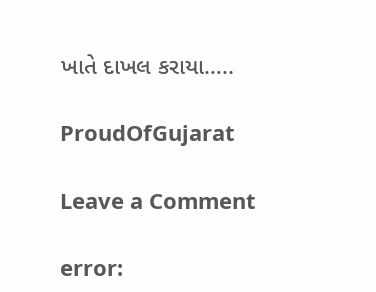ખાતે દાખલ કરાયા…..

ProudOfGujarat

Leave a Comment

error: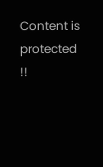Content is protected !!